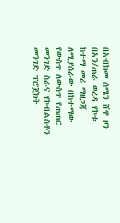በአብክመ ሰሜን ሸዋ ዞን በአን/ጠራ ወረዳ የኮቱ ከተማ መሪ ማዘጋጃ ለሚያሰራው በከተማው የውስጥ ለውስጥ የጠጠር መንገድ ስራና የኮብልስቶን መንገድ ፕሮጀክት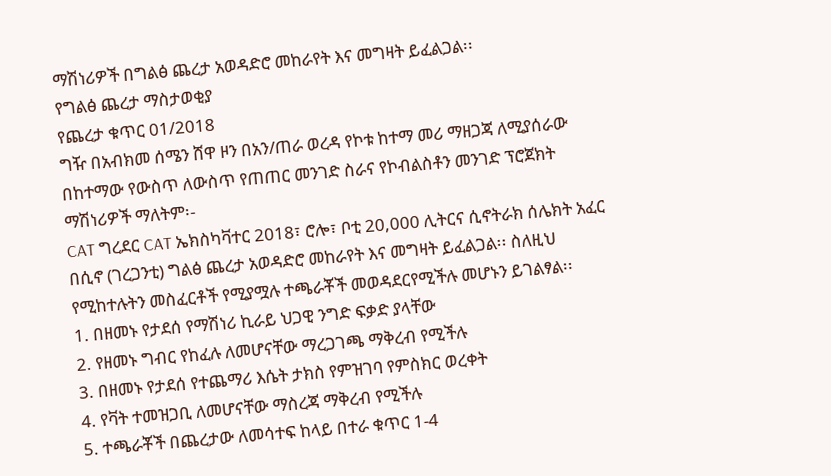ማሽነሪዎች በግልፅ ጨረታ አወዳድሮ መከራየት እና መግዛት ይፈልጋል፡፡
የግልፅ ጨረታ ማስታወቂያ
የጨረታ ቁጥር 01/2018
ግዥ በአብክመ ሰሜን ሸዋ ዞን በአን/ጠራ ወረዳ የኮቱ ከተማ መሪ ማዘጋጃ ለሚያሰራው በከተማው የውስጥ ለውስጥ የጠጠር መንገድ ስራና የኮብልስቶን መንገድ ፕሮጀክት ማሽነሪዎች ማለትም፡-
CAT ግረደር CAT ኤክስካቫተር 2018፣ ሮሎ፣ ቦቲ 20,000 ሊትርና ሲኖትራክ ሰሌክት አፈር በሲኖ (ገረጋንቲ) ግልፅ ጨረታ አወዳድሮ መከራየት እና መግዛት ይፈልጋል፡፡ ስለዚህ የሚከተሉትን መስፈርቶች የሚያሟሉ ተጫራቾች መወዳደርየሚችሉ መሆኑን ይገልፃል፡፡
1. በዘመኑ የታደሰ የማሽነሪ ኪራይ ህጋዊ ንግድ ፍቃድ ያላቸው
2. የዘመኑ ግብር የከፈሉ ለመሆናቸው ማረጋገጫ ማቅረብ የሚችሉ
3. በዘመኑ የታደሰ የተጨማሪ እሴት ታክስ የምዝገባ የምስክር ወረቀት
4. የቫት ተመዝጋቢ ለመሆናቸው ማስረጃ ማቅረብ የሚችሉ
5. ተጫራቾች በጨረታው ለመሳተፍ ከላይ በተራ ቁጥር 1-4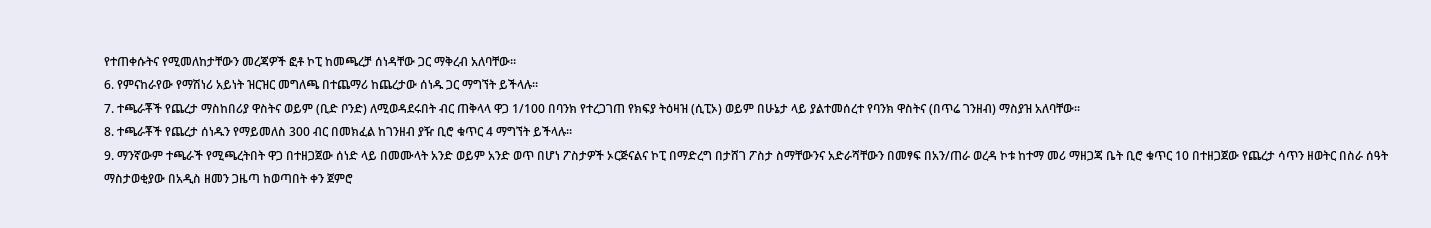የተጠቀሱትና የሚመለከታቸውን መረጃዎች ፎቶ ኮፒ ከመጫረቻ ሰነዳቸው ጋር ማቅረብ አለባቸው።
6. የምናከራየው የማሽነሪ አይነት ዝርዝር መግለጫ በተጨማሪ ከጨረታው ሰነዱ ጋር ማግኘት ይችላሉ።
7. ተጫራቾች የጨረታ ማስከበሪያ ዋስትና ወይም (ቢድ ቦንድ) ለሚወዳደሩበት ብር ጠቅላላ ዋጋ 1/100 በባንክ የተረጋገጠ የክፍያ ትዕዛዝ (ሲፒኦ) ወይም በሁኔታ ላይ ያልተመሰረተ የባንክ ዋስትና (በጥሬ ገንዘብ) ማስያዝ አለባቸው፡፡
8. ተጫራቾች የጨረታ ሰነዱን የማይመለስ 300 ብር በመክፈል ከገንዘብ ያዥ ቢሮ ቁጥር 4 ማግኘት ይችላሉ።
9. ማንኛውም ተጫራች የሚጫረትበት ዋጋ በተዘጋጀው ሰነድ ላይ በመሙላት አንድ ወይም አንድ ወጥ በሆነ ፖስታዎች ኦርጅናልና ኮፒ በማድረግ በታሸገ ፖስታ ስማቸውንና አድራሻቸውን በመፃፍ በአን/ጠራ ወረዳ ኮቱ ከተማ መሪ ማዘጋጃ ቤት ቢሮ ቁጥር 10 በተዘጋጀው የጨረታ ሳጥን ዘወትር በስራ ሰዓት ማስታወቂያው በአዲስ ዘመን ጋዜጣ ከወጣበት ቀን ጀምሮ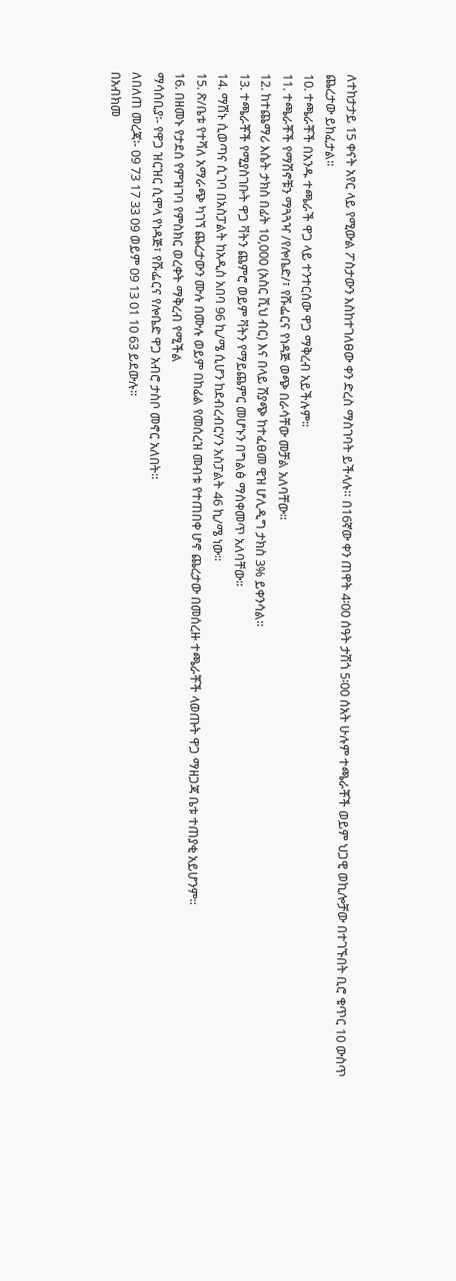ለተከታታይ 15 ቀናት አየር ላይ የሚውል ፖስታውን እስከተገለፀው ቀን ድረስ ማስገባት ይችላሉ። በ16ኛው ቀን ጠዋት 4፡00 ሰዓት ታሽጎ 5፡00 ሰአት ሁሉም ተጫራቾች ወይም ህጋዊ ወኪሎቻው በተገኙበት ቢሮ ቁጥር 10 ውስጥ ጨረታው ይከፈታል፡፡
10. ተጫራቾች በአንዱ ተጫራች ዋጋ ላይ ተንተርሰው ዋጋ ማቅረብ አይችሉም፡፡
11. ተጫራቾች የማሽኖቹን ማጓጓዣ /የሎቤድ/፣ የሹፌርና የነዳጅ ወጭ በራሳቸው መቻል አለባቸው።
12. ከተጨማሪ እሴት ታክስ በፊት 10,000 (አስር ሺህ ብር) እና በላይ ሽያጭ ከተፈፀመ ዊዝ ሆሊዲግ ታክስ 3% ይቀንሳል።
13. ተጫራቾች የሚያስገቡት ዋጋ ቫትን ጨምሮ ወይም ቫትን የማይጨምር መሆኑን በግልፅ ማስቀመጥ አለባቸው።
14. ማሽኑ ሲወጣና ሲገባ በአስፓልት ከአዲስ አበባ 96 ኪ/ሜ ሲሆን ከደብረብርሃን አስፓልት 46 ኪ/ሜ ነው።
15. ጽ/ቤቱ የተሻለ አማራጭ ካገኘ ጨረታውን ሙሉ በሙሉ ወይም በከፊል የመሰረዝ መብቱ የተጠበቀ ሆኖ ጨረታው በመሰረዙ ተጫራቾች ላወጡት ዋጋ ማዘጋጃ ቤቱ ተጠያቂ አይሆንም፡፡
16. በዘመኑ የታደሰ የምዝገባ የምስክር ወረቀት ማቅረብ የሚችል
ማሳሰቢያ፡- የዋጋ ዝርዝር ሲሞላ የነዳጅ፣ የሹፌርና የሎቤድ ዋጋ አብሮ ታስቦ መኖር አለበት፡፡
ለበለጠ መረጃ፡- 09 73 17 33 09 ወይም 09 13 01 10 63 ይደውሉ፡፡
በአብክመ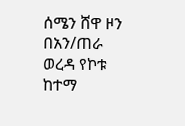ሰሜን ሸዋ ዞን በአን/ጠራ ወረዳ የኮቱ ከተማ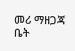መሪ ማዘጋጃ ቤት